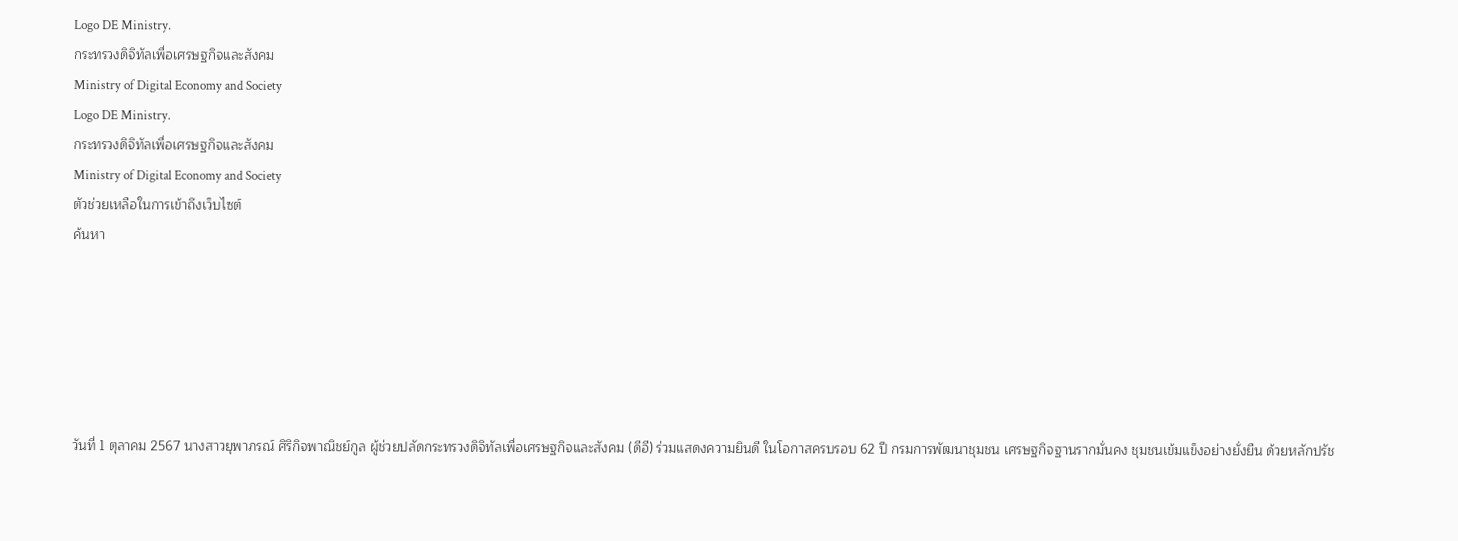Logo DE Ministry.
กระทรวงดิจิทัลเพื่อเศรษฐกิจและสังคม
Ministry of Digital Economy and Society
Logo DE Ministry.
กระทรวงดิจิทัลเพื่อเศรษฐกิจและสังคม
Ministry of Digital Economy and Society
ตัวช่วยเหลือในการเข้าถึงเว็บไซต์
ค้นหา






วันที่ 1 ตุลาคม 2567 นางสาวยุพาภรณ์ ศิริกิจพาณิชย์กูล ผู้ช่วยปลัดกระทรวงดิจิทัลเพื่อเศรษฐกิจและสังคม (ดีอี) ร่วมแสดงความยินดี ในโอกาสครบรอบ 62 ปี กรมการพัฒนาชุมชน เศรษฐกิจฐานรากมั่นคง ชุมชนเข้มแข็งอย่างยั่งยืน ด้วยหลักปรัช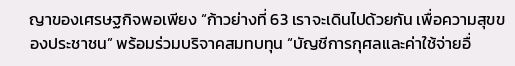ญาของเศรษฐกิจพอเพียง “ก้าวย่างที่ 63 เราจะเดินไปด้วยกัน เพื่อความสุขของประชาชน” พร้อมร่วมบริจาคสมทบทุน “บัญชีการกุศลและค่าใช้จ่ายอื่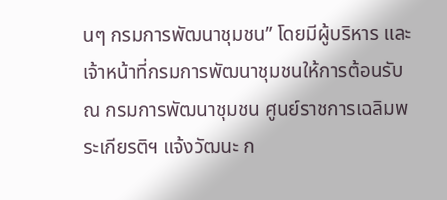นๆ กรมการพัฒนาชุมชน” โดยมีผู้บริหาร และเจ้าหน้าที่กรมการพัฒนาชุมชนให้การต้อนรับ ณ กรมการพัฒนาชุมชน ศูนย์ราชการเฉลิมพระเกียรติฯ แจ้งวัฒนะ ก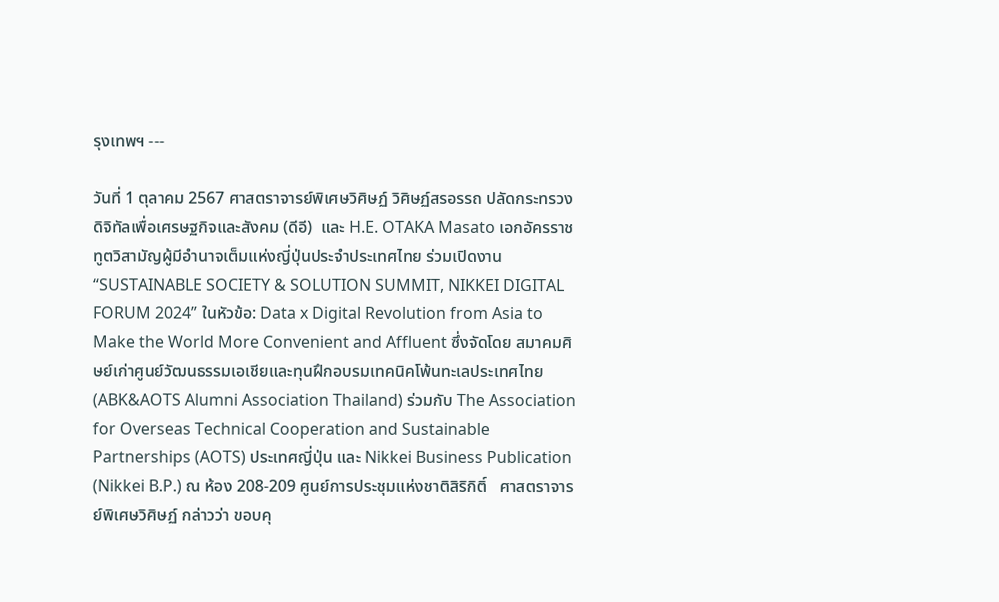รุงเทพฯ ---

วันที่ 1 ตุลาคม 2567 ศาสตราจารย์พิเศษวิศิษฏ์ วิศิษฏ์สรอรรถ ปลัดกระทรวงดิจิทัลเพื่อเศรษฐกิจและสังคม (ดีอี)  และ H.E. OTAKA Masato เอกอัครราชทูตวิสามัญผู้มีอำนาจเต็มแห่งญี่ปุ่นประจำประเทศไทย ร่วมเปิดงาน “SUSTAINABLE SOCIETY & SOLUTION SUMMIT, NIKKEI DIGITAL FORUM 2024” ในหัวข้อ: Data x Digital Revolution from Asia to Make the World More Convenient and Affluent ซึ่งจัดโดย สมาคมศิษย์เก่าศูนย์วัฒนธรรมเอเชียและทุนฝึกอบรมเทคนิคโพ้นทะเลประเทศไทย (ABK&AOTS Alumni Association Thailand) ร่วมกับ The Association for Overseas Technical Cooperation and Sustainable Partnerships (AOTS) ประเทศญี่ปุ่น และ Nikkei Business Publication (Nikkei B.P.) ณ ห้อง 208-209 ศูนย์การประชุมแห่งชาติสิริกิติ์   ศาสตราจารย์พิเศษวิศิษฏ์ กล่าวว่า ขอบคุ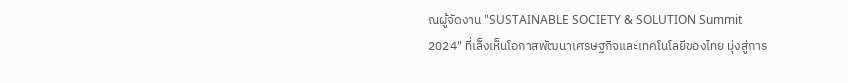ณผู้จัดงาน "SUSTAINABLE SOCIETY & SOLUTION Summit 2024" ที่เล็งเห็นโอกาสพัฒนาเศรษฐกิจและเทคโนโลยีของไทย มุ่งสู่การ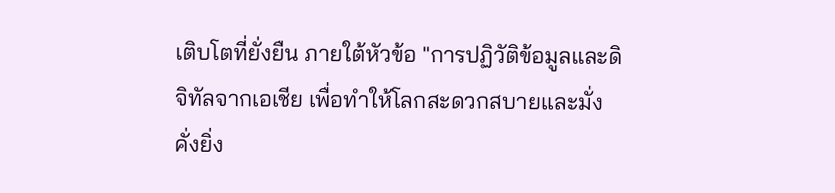เติบโตที่ยั่งยืน ภายใต้หัวข้อ "การปฏิวัติข้อมูลและดิจิทัลจากเอเชีย เพื่อทำให้โลกสะดวกสบายและมั่งคั่งยิ่ง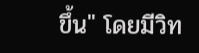ขึ้น" โดยมีวิท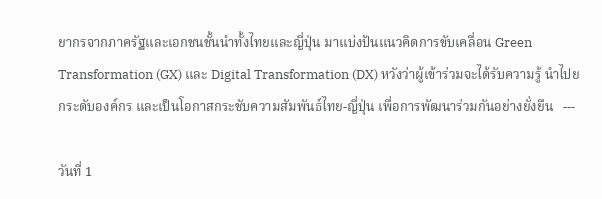ยากรจากภาครัฐและเอกชนชั้นนำทั้งไทยและญี่ปุ่น มาแบ่งปันแนวคิดการขับเคลื่อน Green Transformation (GX) และ Digital Transformation (DX) หวังว่าผู้เข้าร่วมจะได้รับความรู้ นำไปยกระดับองค์กร และเป็นโอกาสกระชับความสัมพันธ์ไทย-ญี่ปุ่น เพื่อการพัฒนาร่วมกันอย่างยั่งยืน   ---

วันที่ 1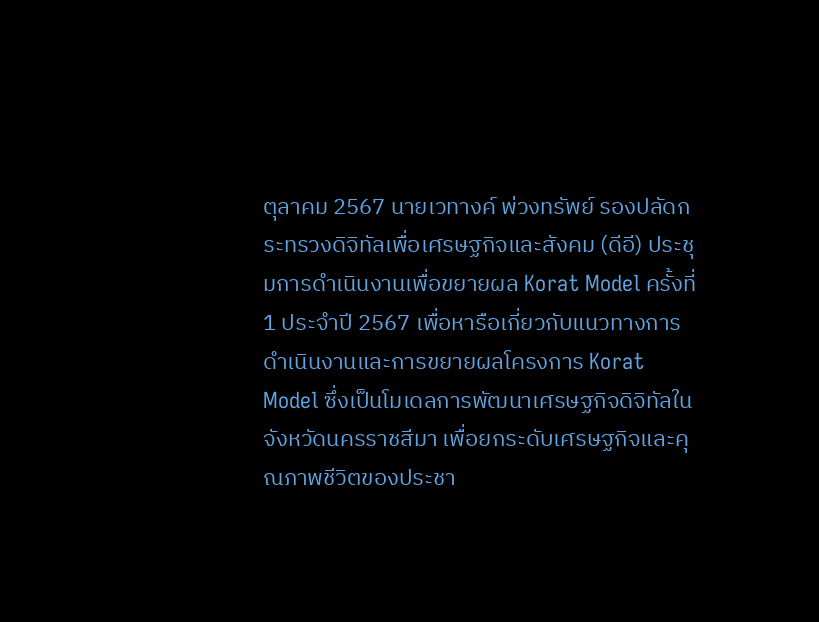ตุลาคม 2567 นายเวทางค์ พ่วงทรัพย์ รองปลัดกระทรวงดิจิทัลเพื่อเศรษฐกิจและสังคม (ดีอี) ประชุมการดำเนินงานเพื่อขยายผล Korat Model ครั้งที่ 1 ประจำปี 2567 เพื่อหารือเกี่ยวกับแนวทางการดำเนินงานและการขยายผลโครงการ Korat Model ซึ่งเป็นโมเดลการพัฒนาเศรษฐกิจดิจิทัลในจังหวัดนครราชสีมา เพื่อยกระดับเศรษฐกิจและคุณภาพชีวิตของประชา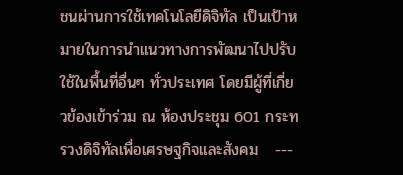ชนผ่านการใช้เทคโนโลยีดิจิทัล เป็นเป้าหมายในการนำแนวทางการพัฒนาไปปรับใช้ในพื้นที่อื่นๆ ทั่วประเทศ โดยมีผู้ที่เกี่ยวข้องเข้าร่วม ณ ห้องประชุม 601 กระทรวงดิจิทัลเพื่อเศรษฐกิจและสังคม   ---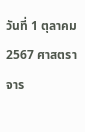วันที่ 1 ตุลาคม 2567 ศาสตราจาร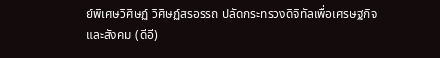ย์พิเศษวิศิษฏ์ วิศิษฏ์สรอรรถ ปลัดกระทรวงดิจิทัลเพื่อเศรษฐกิจและสังคม (ดีอี)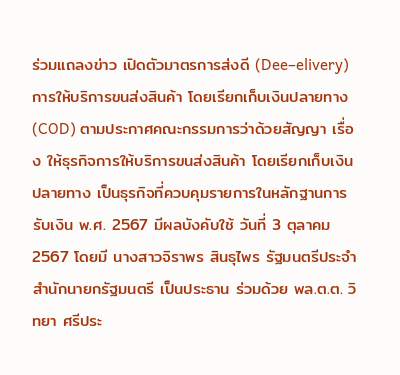ร่วมแถลงข่าว เปิดตัวมาตรการส่งดี (Dee–elivery) การให้บริการขนส่งสินค้า โดยเรียกเก็บเงินปลายทาง (COD) ตามประกาศคณะกรรมการว่าด้วยสัญญา เรื่อง ให้ธุรกิจการให้บริการขนส่งสินค้า โดยเรียกเก็บเงินปลายทาง เป็นธุรกิจที่ควบคุมรายการในหลักฐานการรับเงิน พ.ศ. 2567 มีผลบังคับใช้ วันที่ 3 ตุลาคม 2567 โดยมี นางสาวจิราพร สินธุไพร รัฐมนตรีประจำสำนักนายกรัฐมนตรี เป็นประธาน ร่วมด้วย พล.ต.ต. วิทยา ศรีประ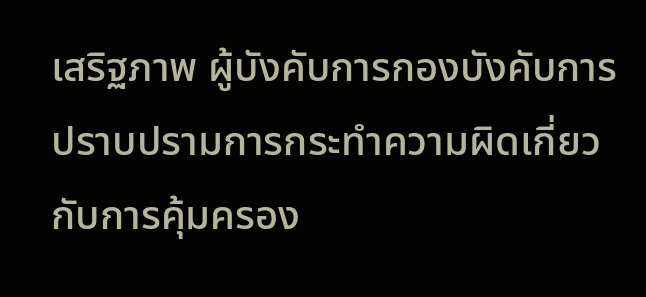เสริฐภาพ ผู้บังคับการกองบังคับการปราบปรามการกระทำความผิดเกี่ยวกับการคุ้มครอง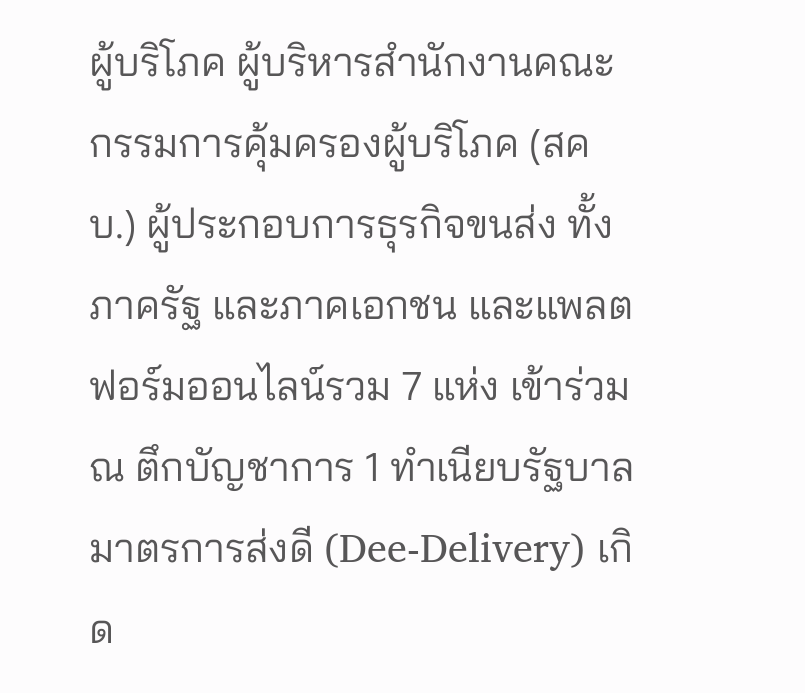ผู้บริโภค ผู้บริหารสำนักงานคณะกรรมการคุ้มครองผู้บริโภค (สคบ.) ผู้ประกอบการธุรกิจขนส่ง ทั้งภาครัฐ และภาคเอกชน และแพลตฟอร์มออนไลน์รวม 7 แห่ง เข้าร่วม ณ ตึกบัญชาการ 1 ทำเนียบรัฐบาล   มาตรการส่งดี (Dee-Delivery) เกิด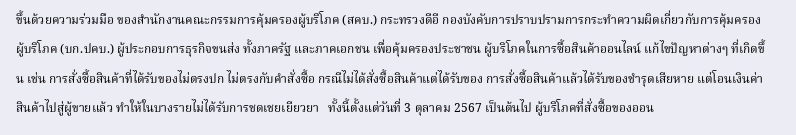ขึ้นด้วยความร่วมมือ ของสำนักงานคณะกรรมการคุ้มครองผู้บริโภค (สคบ.) กระทรวงดีอี กองบังคับการปราบปรามการกระทำความผิดเกี่ยวกับการคุ้มครองผู้บริโภค (บก.ปคบ.) ผู้ประกอบการธุรกิจขนส่ง ทั้งภาครัฐ และภาคเอกชน เพื่อคุ้มครองประชาชน ผู้บริโภคในการซื้อสินค้าออนไลน์ แก้ไขปัญหาต่างๆ ที่เกิดขึ้น เช่น การสั่งซื้อสินค้าที่ได้รับของไม่ตรงปก ไม่ตรงกับคำสั่งซื้อ กรณีไม่ได้สั่งซื้อสินค้าแต่ได้รับของ การสั่งซื้อสินค้าแล้วได้รับของชำรุดเสียหาย แต่โอนเงินค่าสินค้าไปสู่ผู้ขายแล้ว ทำให้ในบางรายไม่ได้รับการชดเชยเยียวยา   ทั้งนี้ตั้งแต่วันที่ 3 ตุลาคม 2567 เป็นต้นไป ผู้บริโภคที่สั่งซื้อของออน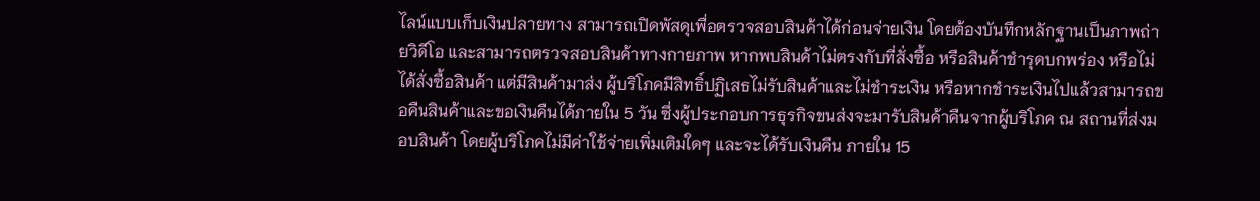ไลน์แบบเก็บเงินปลายทาง สามารถเปิดพัสดุเพื่อตรวจสอบสินค้าได้ก่อนจ่ายเงิน โดยต้องบันทึกหลักฐานเป็นภาพถ่ายวิดีโอ และสามารถตรวจสอบสินค้าทางกายภาพ หากพบสินค้าไม่ตรงกับที่สั่งซื้อ หรือสินค้าชำรุดบกพร่อง หรือไม่ได้สั่งซื้อสินค้า แต่มีสินค้ามาส่ง ผู้บริโภคมีสิทธิ์ปฏิเสธไม่รับสินค้าและไม่ชำระเงิน หรือหากชำระเงินไปแล้วสามารถขอคืนสินค้าและขอเงินคืนได้ภายใน 5 วัน ซึ่งผู้ประกอบการธุรกิจขนส่งจะมารับสินค้าคืนจากผู้บริโภค ณ สถานที่ส่งมอบสินค้า โดยผู้บริโภคไม่มีค่าใช้จ่ายเพิ่มเติมใดๆ และจะได้รับเงินคืน ภายใน 15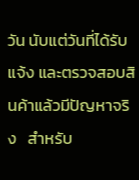วัน นับแต่วันที่ได้รับแจ้ง และตรวจสอบสินค้าแล้วมีปัญหาจริง   สำหรับ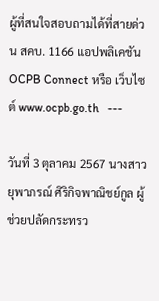ผู้ที่สนใจสอบถามได้ที่สายด่วน สคบ. 1166 แอปพลิเคชัน OCPB Connect หรือ เว็บไซต์ www.ocpb.go.th   ---

วันที่ 3 ตุลาคม 2567 นางสาวยุพาภรณ์ ศิริกิจพาณิชย์กูล ผู้ช่วยปลัดกระทรว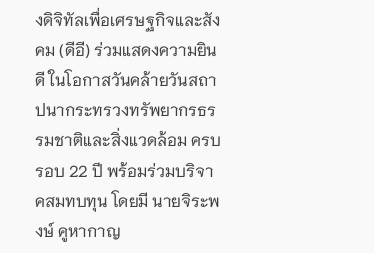งดิจิทัลเพื่อเศรษฐกิจและสังคม (ดีอี) ร่วมแสดงความยินดี ในโอกาสวันคล้ายวันสถาปนากระทรวงทรัพยากรธรรมชาติและสิ่งแวดล้อม ครบรอบ 22 ปี พร้อมร่วมบริจาคสมทบทุน โดยมี นายจิระพงษ์ คูหากาญ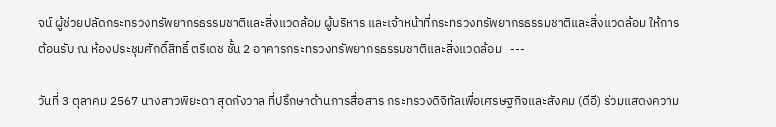จน์ ผู้ช่วยปลัดกระทรวงทรัพยากรธรรมชาติและสิ่งแวดล้อม ผู้บริหาร และเจ้าหน้าที่กระทรวงทรัพยากรธรรมชาติและสิ่งแวดล้อม ให้การต้อนรับ ณ ห้องประชุมศักดิ์สิทธิ์ ตรีเดช ชั้น 2 อาคารกระทรวงทรัพยากรธรรมชาติและสิ่งแวดล้อม   ---

วันที่ 3 ตุลาคม 2567 นางสาวพิยะดา สุดกังวาล ที่ปรึกษาด้านการสื่อสาร กระทรวงดิจิทัลเพื่อเศรษฐกิจและสังคม (ดีอี) ร่วมแสดงความ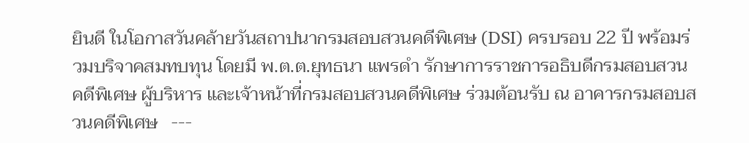ยินดี ในโอกาสวันคล้ายวันสถาปนากรมสอบสวนคดีพิเศษ (DSI) ครบรอบ 22 ปี พร้อมร่วมบริจาคสมทบทุน โดยมี พ.ต.ต.ยุทธนา แพรดำ รักษาการราชการอธิบดีกรมสอบสวนคดีพิเศษ ผู้บริหาร และเจ้าหน้าที่กรมสอบสวนคดีพิเศษ ร่วมต้อนรับ ณ อาคารกรมสอบสวนคดีพิเศษ   ---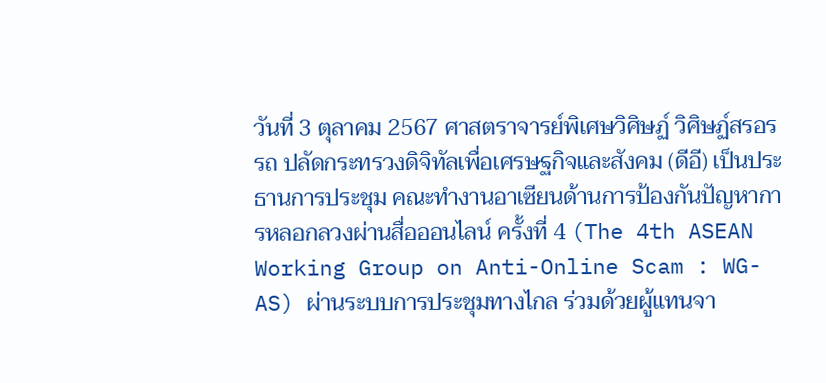วันที่ 3 ตุลาคม 2567 ศาสตราจารย์พิเศษวิศิษฏ์ วิศิษฏ์สรอรรถ ปลัดกระทรวงดิจิทัลเพื่อเศรษฐกิจและสังคม (ดีอี) เป็นประธานการประชุม คณะทำงานอาเซียนด้านการป้องกันปัญหาการหลอกลวงผ่านสื่อออนไลน์ ครั้งที่ 4 (The 4th ASEAN Working Group on Anti-Online Scam : WG-AS) ผ่านระบบการประชุมทางไกล ร่วมด้วยผู้แทนจา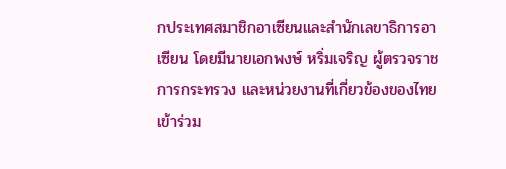กประเทศสมาชิกอาเซียนและสำนักเลขาธิการอาเซียน โดยมีนายเอกพงษ์ หริ่มเจริญ ผู้ตรวจราชการกระทรวง และหน่วยงานที่เกี่ยวข้องของไทยเข้าร่วม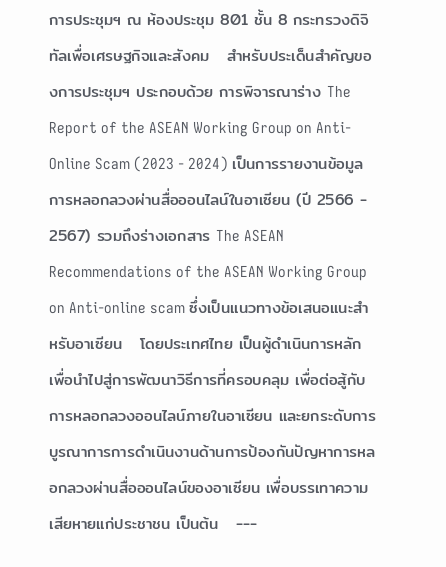การประชุมฯ ณ ห้องประชุม 801 ชั้น 8 กระทรวงดิจิทัลเพื่อเศรษฐกิจและสังคม   สำหรับประเด็นสำคัญของการประชุมฯ ประกอบด้วย การพิจารณาร่าง The Report of the ASEAN Working Group on Anti-Online Scam (2023 - 2024) เป็นการรายงานข้อมูลการหลอกลวงผ่านสื่อออนไลน์ในอาเซียน (ปี 2566 - 2567) รวมถึงร่างเอกสาร The ASEAN Recommendations of the ASEAN Working Group on Anti-online scam ซึ่งเป็นแนวทางข้อเสนอแนะสำหรับอาเซียน   โดยประเทศไทย เป็นผู้ดำเนินการหลัก เพื่อนำไปสู่การพัฒนาวิธีการที่ครอบคลุม เพื่อต่อสู้กับการหลอกลวงออนไลน์ภายในอาเซียน และยกระดับการบูรณาการการดำเนินงานด้านการป้องกันปัญหาการหลอกลวงผ่านสื่อออนไลน์ของอาเซียน เพื่อบรรเทาความเสียหายแก่ประชาชน เป็นต้น   ---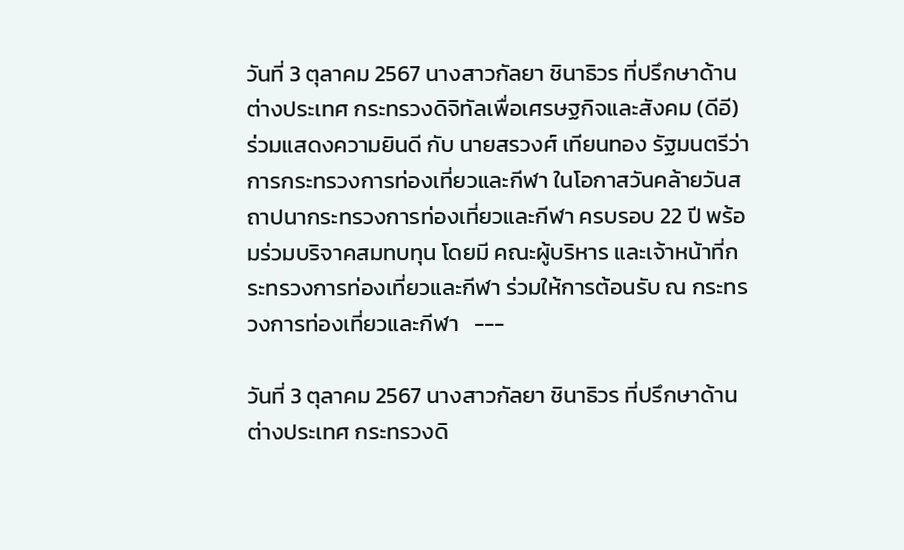วันที่ 3 ตุลาคม 2567 นางสาวกัลยา ชินาธิวร ที่ปรึกษาด้านต่างประเทศ กระทรวงดิจิทัลเพื่อเศรษฐกิจและสังคม (ดีอี) ร่วมแสดงความยินดี กับ นายสรวงศ์ เทียนทอง รัฐมนตรีว่าการกระทรวงการท่องเที่ยวและกีฬา ในโอกาสวันคล้ายวันสถาปนากระทรวงการท่องเที่ยวและกีฬา ครบรอบ 22 ปี พร้อมร่วมบริจาคสมทบทุน โดยมี คณะผู้บริหาร และเจ้าหน้าที่กระทรวงการท่องเที่ยวและกีฬา ร่วมให้การต้อนรับ ณ กระทรวงการท่องเที่ยวและกีฬา   ---

วันที่ 3 ตุลาคม 2567 นางสาวกัลยา ชินาธิวร ที่ปรึกษาด้านต่างประเทศ กระทรวงดิ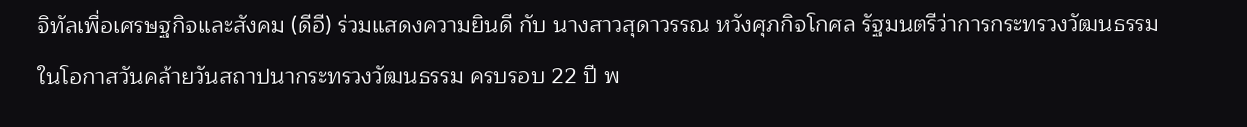จิทัลเพื่อเศรษฐกิจและสังคม (ดีอี) ร่วมแสดงความยินดี กับ นางสาวสุดาวรรณ หวังศุภกิจโกศล รัฐมนตรีว่าการกระทรวงวัฒนธรรม ในโอกาสวันคล้ายวันสถาปนากระทรวงวัฒนธรรม ครบรอบ 22 ปี พ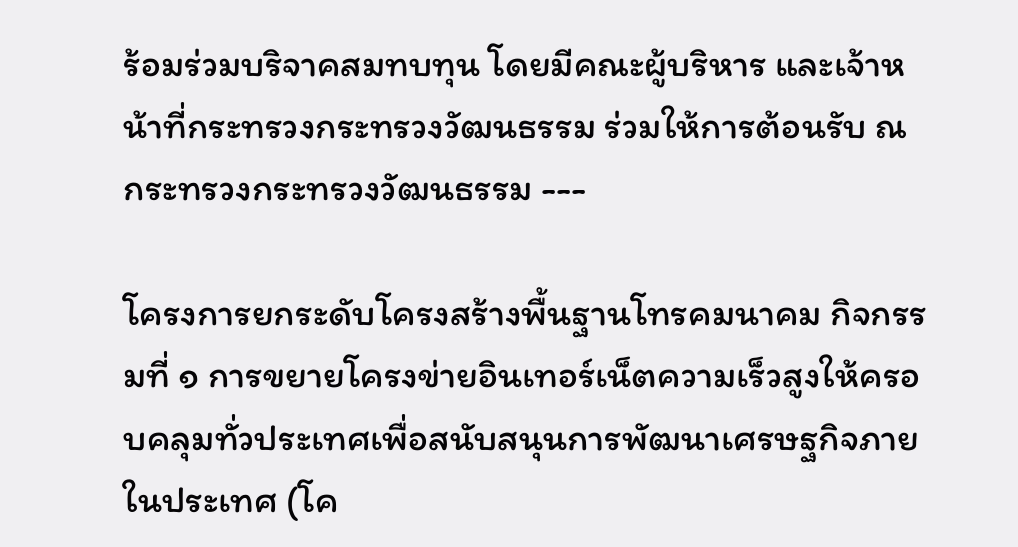ร้อมร่วมบริจาคสมทบทุน โดยมีคณะผู้บริหาร และเจ้าหน้าที่กระทรวงกระทรวงวัฒนธรรม ร่วมให้การต้อนรับ ณ กระทรวงกระทรวงวัฒนธรรม ---

โครงการยกระดับโครงสร้างพื้นฐานโทรคมนาคม กิจกรรมที่ ๑ การขยายโครงข่ายอินเทอร์เน็ตความเร็วสูงให้ครอบคลุมทั่วประเทศเพื่อสนับสนุนการพัฒนาเศรษฐกิจภายในประเทศ (โค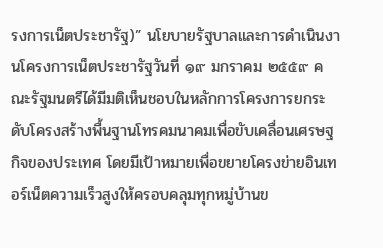รงการเน็ตประชารัฐ)” นโยบายรัฐบาลและการดำเนินงานโครงการเน็ตประชารัฐวันที่ ๑๙ มกราคม ๒๕๕๙ คณะรัฐมนตรีได้มีมติเห็นชอบในหลักการโครงการยกระดับโครงสร้างพื้นฐานโทรคมนาคมเพื่อขับเคลื่อนเศรษฐกิจของประเทศ โดยมีเป้าหมายเพื่อขยายโครงข่ายอินเทอร์เน็ตความเร็วสูงให้ครอบคลุมทุกหมู่บ้านข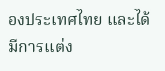องประเทศไทย และได้มีการแต่ง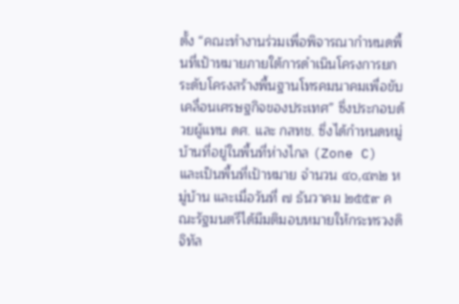ตั้ง “คณะทำงานร่วมเพื่อพิจารณากำหนดพื้นที่เป้าหมายภายใต้การดำเนินโครงการยกระดับโครงสร้างพื้นฐานโทรคมนาคมเพื่อขับเคลื่อนเศรษฐกิจของประเทศ” ซึ่งประกอบด้วยผู้แทน ดศ. และ กสทช. ซึ่งได้กำหนดหมู่บ้านที่อยู่ในพื้นที่ห่างไกล (Zone C) และเป็นพื้นที่เป้าหมาย จำนวน ๔๐,๔๓๒ หมู่บ้าน และเมื่อวันที่ ๗ ธันวาคม ๒๕๕๙ คณะรัฐมนตรีได้มีมติมอบหมายให้กระทรวงดิจิทัล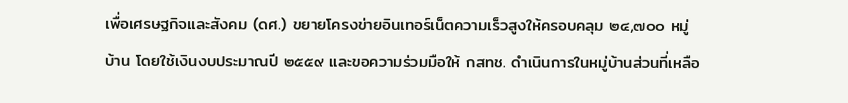เพื่อเศรษฐกิจและสังคม (ดศ.) ขยายโครงข่ายอินเทอร์เน็ตความเร็วสูงให้ครอบคลุม ๒๔,๗๐๐ หมู่บ้าน โดยใช้เงินงบประมาณปี ๒๕๕๙ และขอความร่วมมือให้ กสทช. ดำเนินการในหมู่บ้านส่วนที่เหลือ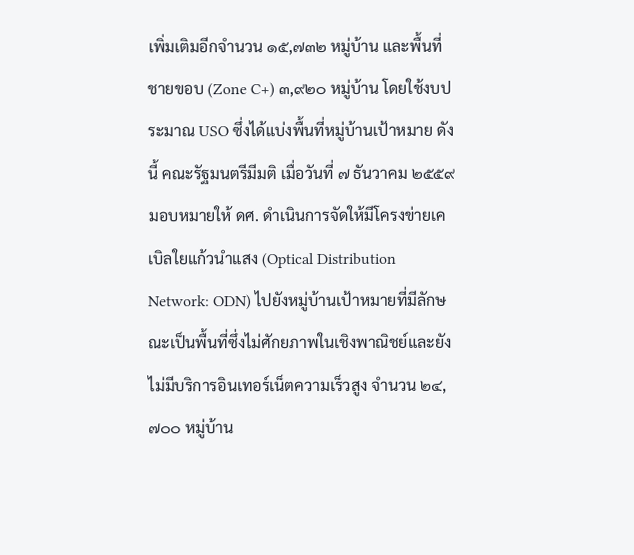เพิ่มเติมอีกจำนวน ๑๕,๗๓๒ หมู่บ้าน และพื้นที่ชายขอบ (Zone C+) ๓,๙๒๐ หมู่บ้าน โดยใช้งบประมาณ USO ซึ่งได้แบ่งพื้นที่หมู่บ้านเป้าหมาย ดังนี้ คณะรัฐมนตรีมีมติ เมื่อวันที่ ๗ ธันวาคม ๒๕๕๙ มอบหมายให้ ดศ. ดำเนินการจัดให้มีโครงข่ายเคเบิลใยแก้วนำแสง (Optical Distribution Network: ODN) ไปยังหมู่บ้านเป้าหมายที่มีลักษณะเป็นพื้นที่ซึ่งไม่ศักยภาพในเชิงพาณิชย์และยังไม่มีบริการอินเทอร์เน็ตความเร็วสูง จำนวน ๒๔,๗๐๐ หมู่บ้าน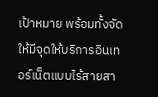เป้าหมาย พร้อมทั้งจัดให้มีจุดให้บริการอินเทอร์เน็ตแบบไร้สายสา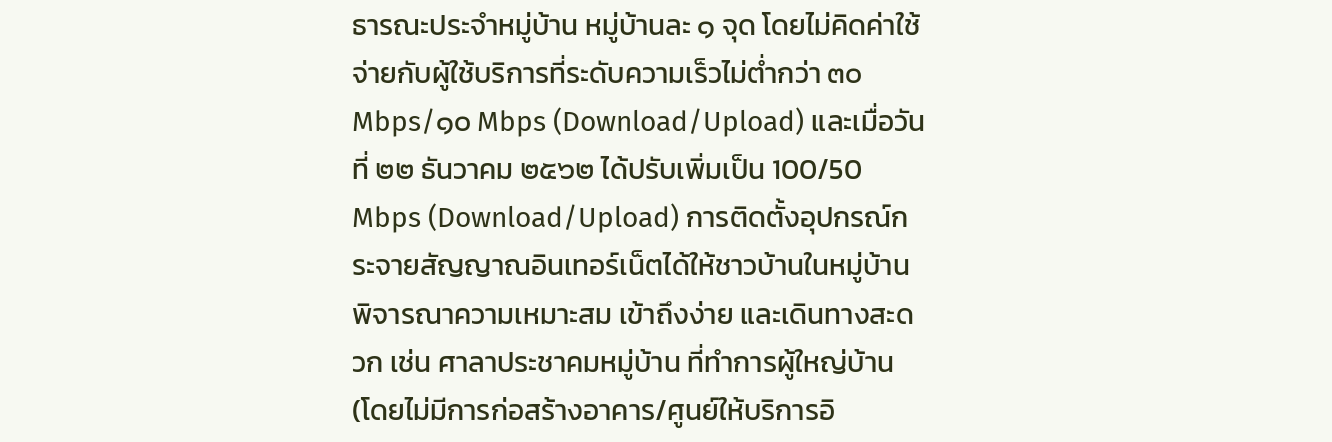ธารณะประจำหมู่บ้าน หมู่บ้านละ ๑ จุด โดยไม่คิดค่าใช้จ่ายกับผู้ใช้บริการที่ระดับความเร็วไม่ต่ำกว่า ๓๐ Mbps/๑๐ Mbps (Download/Upload) และเมื่อวันที่ ๒๒ ธันวาคม ๒๕๖๒ ได้ปรับเพิ่มเป็น 100/50 Mbps (Download/Upload) การติดตั้งอุปกรณ์กระจายสัญญาณอินเทอร์เน็ตได้ให้ชาวบ้านในหมู่บ้านพิจารณาความเหมาะสม เข้าถึงง่าย และเดินทางสะดวก เช่น ศาลาประชาคมหมู่บ้าน ที่ทำการผู้ใหญ่บ้าน (โดยไม่มีการก่อสร้างอาคาร/ศูนย์ให้บริการอิ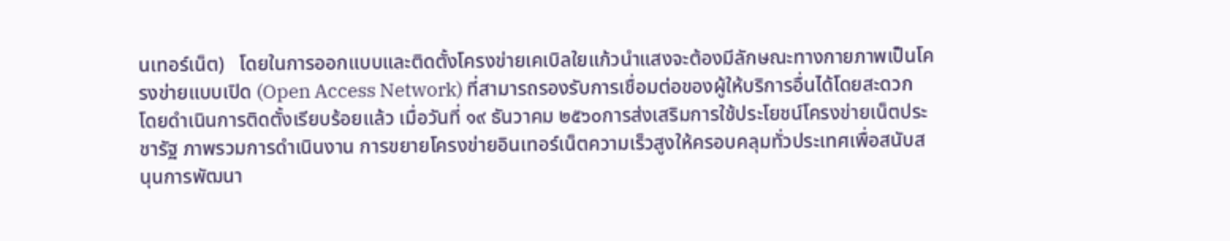นเทอร์เน็ต)   โดยในการออกแบบและติดตั้งโครงข่ายเคเบิลใยแก้วนำแสงจะต้องมีลักษณะทางกายภาพเป็นโครงข่ายแบบเปิด (Open Access Network) ที่สามารถรองรับการเชื่อมต่อของผู้ให้บริการอื่นได้โดยสะดวก โดยดำเนินการติดตั้งเรียบร้อยแล้ว เมื่อวันที่ ๑๙ ธันวาคม ๒๕๖๐การส่งเสริมการใช้ประโยชน์โครงข่ายเน็ตประชารัฐ ภาพรวมการดำเนินงาน การขยายโครงข่ายอินเทอร์เน็ตความเร็วสูงให้ครอบคลุมทั่วประเทศเพื่อสนับสนุนการพัฒนา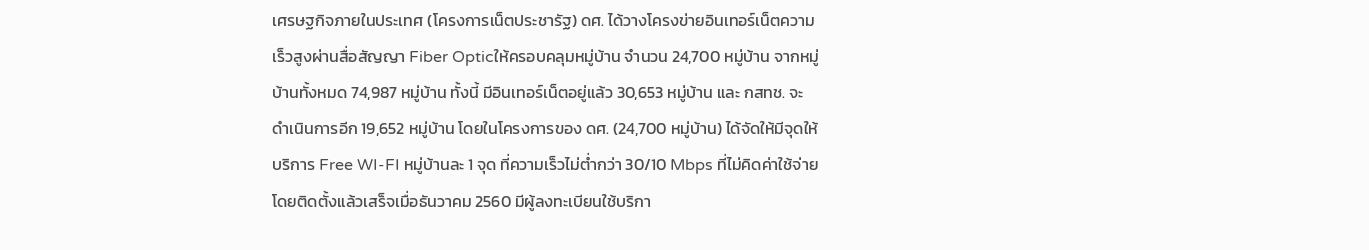เศรษฐกิจภายในประเทศ (โครงการเน็ตประชารัฐ) ดศ. ได้วางโครงข่ายอินเทอร์เน็ตความเร็วสูงผ่านสื่อสัญญา Fiber Opticให้ครอบคลุมหมู่บ้าน จำนวน 24,700 หมู่บ้าน จากหมู่บ้านทั้งหมด 74,987 หมู่บ้าน ทั้งนี้ มีอินเทอร์เน็ตอยู่แล้ว 30,653 หมู่บ้าน และ กสทช. จะดำเนินการอีก 19,652 หมู่บ้าน โดยในโครงการของ ดศ. (24,700 หมู่บ้าน) ได้จัดให้มีจุดให้บริการ Free WI-FI หมู่บ้านละ 1 จุด ที่ความเร็วไม่ต่ำกว่า 30/10 Mbps ที่ไม่คิดค่าใช้จ่าย โดยติดตั้งแล้วเสร็จเมื่อธันวาคม 2560 มีผู้ลงทะเบียนใช้บริกา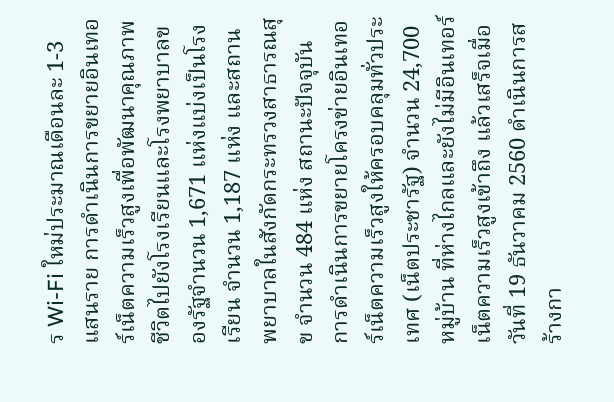ร Wi-Fi ใหม่ประมาณเดือนละ 1-3 แสนราย การดำเนินการขยายอินเทอร์เน็ตความเร็วสูงเพื่อพัฒนาคุณภาพชีวิตไปยังโรงเรียนและโรงพยาบาลของรัฐจำนวน 1,671 แห่งแบ่งเป็นโรงเรียน จำนวน 1,187 แห่ง และสถานพยาบาลในสังกัดกระทรวงสาธารณสุข จำนวน 484 แห่ง สถานะปัจจุบัน การดำเนินการขยายโครงข่ายอินเทอร์เน็ตความเร็วสูงให้ครอบคลุมทั่วประเทศ (เน็ตประชารัฐ) จำนวน 24,700 หมู่บ้าน ที่ห่างไกลและยังไม่มีอินเทอร์เน็ตความเร็วสูงเข้าถึง แล้วเสร็จเมื่อวันที่ 19 ธันวาคม 2560 ดำเนินการสร้างกา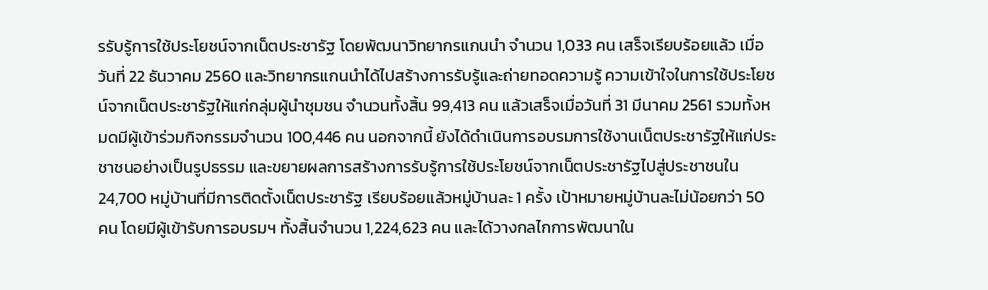รรับรู้การใช้ประโยชน์จากเน็ตประชารัฐ โดยพัฒนาวิทยากรแกนนำ จำนวน 1,033 คน เสร็จเรียบร้อยแล้ว เมื่อวันที่ 22 ธันวาคม 2560 และวิทยากรแกนนำได้ไปสร้างการรับรู้และถ่ายทอดความรู้ ความเข้าใจในการใช้ประโยชน์จากเน็ตประชารัฐให้แก่กลุ่มผู้นำชุมชน จำนวนทั้งสิ้น 99,413 คน แล้วเสร็จเมื่อวันที่ 31 มีนาคม 2561 รวมทั้งหมดมีผู้เข้าร่วมกิจกรรมจำนวน 100,446 คน นอกจากนี้ ยังได้ดำเนินการอบรมการใช้งานเน็ตประชารัฐให้แก่ประชาชนอย่างเป็นรูปธรรม และขยายผลการสร้างการรับรู้การใช้ประโยชน์จากเน็ตประชารัฐไปสู่ประชาชนใน 24,700 หมู่บ้านที่มีการติดตั้งเน็ตประชารัฐ เรียบร้อยแล้วหมู่บ้านละ 1 ครั้ง เป้าหมายหมู่บ้านละไม่น้อยกว่า 50 คน โดยมีผู้เข้ารับการอบรมฯ ทั้งสิ้นจำนวน 1,224,623 คน และได้วางกลไกการพัฒนาใน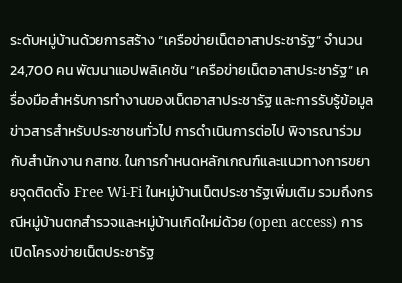ระดับหมู่บ้านด้วยการสร้าง “เครือข่ายเน็ตอาสาประชารัฐ” จำนวน 24,700 คน พัฒนาแอปพลิเคชัน “เครือข่ายเน็ตอาสาประชารัฐ” เครื่องมือสำหรับการทำงานของเน็ตอาสาประชารัฐ และการรับรู้ข้อมูลข่าวสารสำหรับประชาชนทั่วไป การดำเนินการต่อไป พิจารณาร่วมกับสำนักงาน กสทช. ในการกำหนดหลักเกณฑ์และแนวทางการขยายจุดติดตั้ง Free Wi-Fi ในหมู่บ้านเน็ตประชารัฐเพิ่มเติม รวมถึงกรณีหมู่บ้านตกสำรวจและหมู่บ้านเกิดใหม่ด้วย (open access) การเปิดโครงข่ายเน็ตประชารัฐ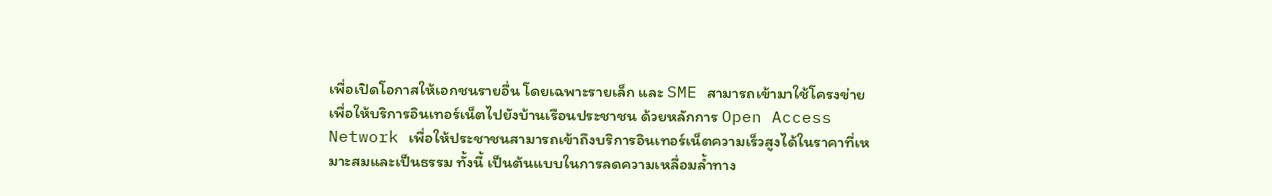เพื่อเปิดโอกาสให้เอกชนรายอื่น โดยเฉพาะรายเล็ก และ SME สามารถเข้ามาใช้โครงข่ายเพื่อให้บริการอินเทอร์เน็ตไปยังบ้านเรือนประชาชน ด้วยหลักการ Open Access Network เพื่อให้ประชาชนสามารถเข้าถึงบริการอินเทอร์เน็ตความเร็วสูงได้ในราคาที่เหมาะสมและเป็นธรรม ทั้งนี้ เป็นต้นแบบในการลดความเหลื่อมล้ำทาง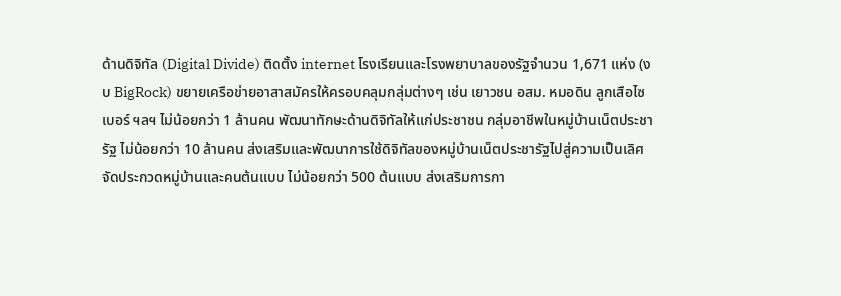ด้านดิจิทัล (Digital Divide) ติดตั้ง internet โรงเรียนและโรงพยาบาลของรัฐจำนวน 1,671 แห่ง (งบ BigRock) ขยายเครือข่ายอาสาสมัครให้ครอบคลุมกลุ่มต่างๆ เช่น เยาวชน อสม. หมอดิน ลูกเสือไซเบอร์ ฯลฯ ไม่น้อยกว่า 1 ล้านคน พัฒนาทักษะด้านดิจิทัลให้แก่ประชาชน กลุ่มอาชีพในหมู่บ้านเน็ตประชารัฐ ไม่น้อยกว่า 10 ล้านคน ส่งเสริมและพัฒนาการใช้ดิจิทัลของหมู่บ้านเน็ตประชารัฐไปสู่ความเป็นเลิศ จัดประกวดหมู่บ้านและคนต้นแบบ ไม่น้อยกว่า 500 ต้นแบบ ส่งเสริมการกา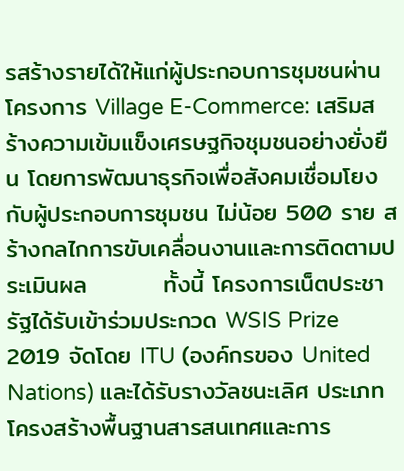รสร้างรายได้ให้แก่ผู้ประกอบการชุมชนผ่านโครงการ Village E-Commerce: เสริมสร้างความเข้มแข็งเศรษฐกิจชุมชนอย่างยั่งยืน โดยการพัฒนาธุรกิจเพื่อสังคมเชื่อมโยงกับผู้ประกอบการชุมชน ไม่น้อย 500 ราย สร้างกลไกการขับเคลื่อนงานและการติดตามประเมินผล         ทั้งนี้ โครงการเน็ตประชารัฐได้รับเข้าร่วมประกวด WSIS Prize 2019 จัดโดย ITU (องค์กรของ United Nations) และได้รับรางวัลชนะเลิศ ประเภทโครงสร้างพื้นฐานสารสนเทศและการ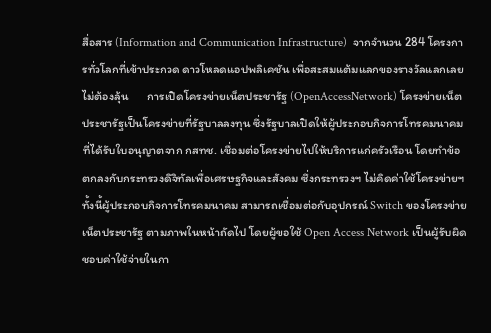สื่อสาร (Information and Communication Infrastructure)  จากจำนวน 284 โครงการทั่วโลกที่เข้าประกวด ดาวโหลดแอปพลิเคชัน เพื่อสะสมแต้มแลกของรางวัลแลกเลยไม่ต้องลุ้น       การเปิดโครงข่ายเน็ตประชารัฐ (OpenAccessNetwork) โครงข่ายเน็ตประชารัฐเป็นโครงข่ายที่รัฐบาลลงทุน ซึ่งรัฐบาลเปิดให้ผู้ประกอบกิจการโทรคมนาคมที่ได้รับใบอนุญาตจาก กสทช. เชื่อมต่อโครงข่ายไปให้บริการแก่ครัวเรือน โดยทำข้อตกลงกับกระทรวงดิจิทัลเพื่อเศรษฐกิจและสังคม ซึ่งกระทรวงฯ ไม่คิดค่าใช้โครงข่ายฯ ทั้งนี้ผู้ประกอบกิจการโทรคมนาคม สามารถเชื่อมต่อกับอุปกรณ์ Switch ของโครงข่ายเน็ตประชารัฐ ตามภาพในหน้าถัดไป โดยผู้ขอใช้ Open Access Network เป็นผู้รับผิดชอบค่าใช้จ่ายในกา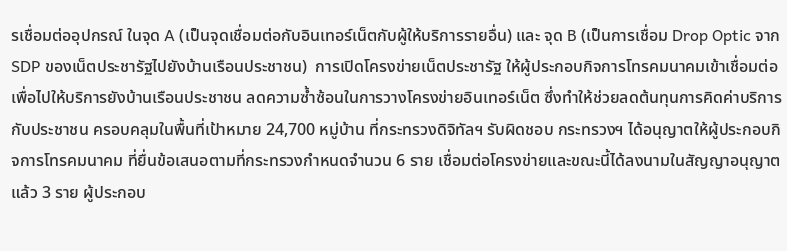รเชื่อมต่ออุปกรณ์ ในจุด A (เป็นจุดเชื่อมต่อกับอินเทอร์เน็ตกับผู้ให้บริการรายอื่น) และ จุด B (เป็นการเชื่อม Drop Optic จาก SDP ของเน็ตประชารัฐไปยังบ้านเรือนประชาชน)  การเปิดโครงข่ายเน็ตประชารัฐ ให้ผู้ประกอบกิจการโทรคมนาคมเข้าเชื่อมต่อเพื่อไปให้บริการยังบ้านเรือนประชาชน ลดความซ้ำซ้อนในการวางโครงข่ายอินเทอร์เน็ต ซึ่งทำให้ช่วยลดต้นทุนการคิดค่าบริการกับประชาชน ครอบคลุมในพื้นที่เป้าหมาย 24,700 หมู่บ้าน ที่กระทรวงดิจิทัลฯ รับผิดชอบ กระทรวงฯ ได้อนุญาตให้ผู้ประกอบกิจการโทรคมนาคม ที่ยื่นข้อเสนอตามที่กระทรวงกำหนดจำนวน 6 ราย เชื่อมต่อโครงข่ายและขณะนี้ได้ลงนามในสัญญาอนุญาตแล้ว 3 ราย ผู้ประกอบ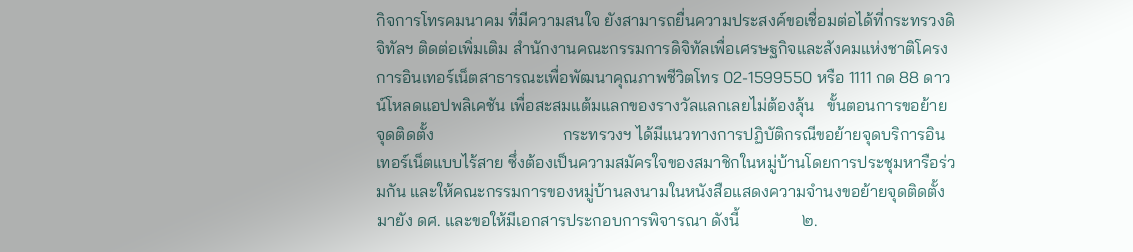กิจการโทรคมนาคม ที่มีความสนใจ ยังสามารถยื่นความประสงค์ขอเชื่อมต่อได้ที่กระทรวงดิจิทัลฯ ติดต่อเพิ่มเติม สำนักงานคณะกรรมการดิจิทัลเพื่อเศรษฐกิจและสังคมแห่งชาติโครงการอินเทอร์เน็ตสาธารณะเพื่อพัฒนาคุณภาพชีวิตโทร 02-1599550 หรือ 1111 กด 88 ดาวน์โหลดแอปพลิเคชัน เพื่อสะสมแต้มแลกของรางวัลแลกเลยไม่ต้องลุ้น   ขั้นตอนการขอย้ายจุดติดตั้ง                               กระทรวงฯ ได้มีแนวทางการปฏิบัติกรณีขอย้ายจุดบริการอินเทอร์เน็ตแบบไร้สาย ซึ่งต้องเป็นความสมัครใจของสมาชิกในหมู่บ้านโดยการประชุมหารือร่วมกัน และให้คณะกรรมการของหมู่บ้านลงนามในหนังสือแสดงความจำนงขอย้ายจุดติดตั้งมายัง ดศ. และขอให้มีเอกสารประกอบการพิจารณา ดังนี้               ๒.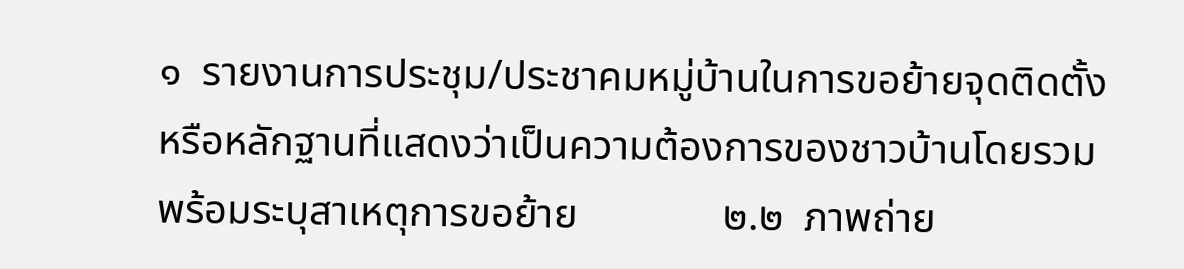๑  รายงานการประชุม/ประชาคมหมู่บ้านในการขอย้ายจุดติดตั้งหรือหลักฐานที่แสดงว่าเป็นความต้องการของชาวบ้านโดยรวม พร้อมระบุสาเหตุการขอย้าย              ๒.๒  ภาพถ่าย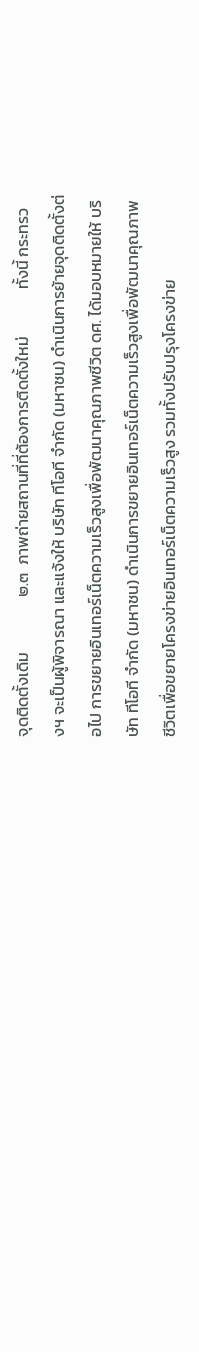จุดติดตั้งเดิม               ๒.๓  ภาพถ่ายสถานที่ที่ต้องการติดตั้งใหม่             ทั้งนี้ กระทรวงฯ จะเป็นผู้พิจารณา และแจ้งให้ บริษัท ทีโอที จำกัด (มหาชน) ดำเนินการย้ายจุดติดตั้งต่อไป การขยายอินเทอร์เน็ตความเร็วสูงเพื่อพัฒนาคุณภาพชีวิต ดศ. ได้มอบหมายให้ บริษัท ทีโอที จำกัด (มหาชน) ดำเนินการขยายอินเทอร์เน็ตความเร็วสูงเพื่อพัฒนาคุณภาพชีวิตเพื่อขยายโครงข่ายอินเทอร์เน็ตความเร็วสูง รวมทั้งปรับปรุงโครงข่าย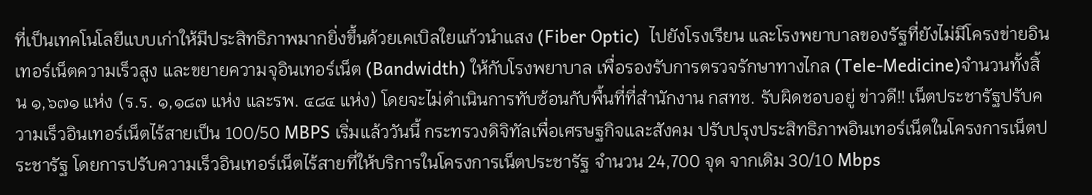ที่เป็นเทคโนโลยีแบบเก่าให้มีประสิทธิภาพมากยิ่งขึ้นด้วยเคเบิลใยแก้วนำแสง (Fiber Optic)  ไปยังโรงเรียน และโรงพยาบาลของรัฐที่ยังไม่มีโครงข่ายอินเทอร์เน็ตความเร็วสูง และขยายความจุอินเทอร์เน็ต (Bandwidth) ให้กับโรงพยาบาล เพื่อรองรับการตรวจรักษาทางไกล (Tele-Medicine)จำนวนทั้งสิ้น ๑,๖๗๑ แห่ง (ร.ร. ๑,๑๘๗ แห่ง และรพ. ๔๘๔ แห่ง) โดยจะไม่ดำเนินการทับซ้อนกับพื้นที่ที่สำนักงาน กสทช. รับผิดชอบอยู่ ข่าวดี!! เน็ตประชารัฐปรับความเร็วอินเทอร์เน็ตไร้สายเป็น 100/50 MBPS เริ่มแล้ววันนี้ กระทรวงดิจิทัลเพื่อเศรษฐกิจและสังคม ปรับปรุงประสิทธิภาพอินเทอร์เน็ตในโครงการเน็ตประชารัฐ โดยการปรับความเร็วอินเทอร์เน็ตไร้สายที่ให้บริการในโครงการเน็ตประชารัฐ จำนวน 24,700 จุด จากเดิม 30/10 Mbps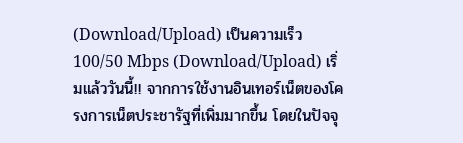(Download/Upload) เป็นความเร็ว 100/50 Mbps (Download/Upload) เริ่มแล้ววันนี้!! จากการใช้งานอินเทอร์เน็ตของโครงการเน็ตประชารัฐที่เพิ่มมากขึ้น โดยในปัจจุ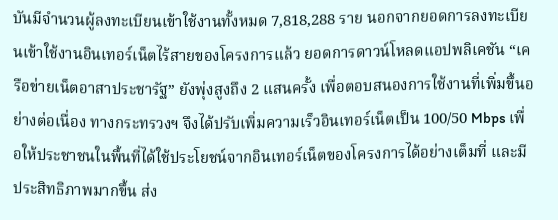บันมีจำนวนผู้ลงทะเบียนเข้าใช้งานทั้งหมด 7,818,288 ราย นอกจากยอดการลงทะเบียนเข้าใช้งานอินเทอร์เน็ตไร้สายของโครงการแล้ว ยอดการดาวน์โหลดแอปพลิเคชัน “เครือข่ายเน็ตอาสาประชารัฐ” ยังพุ่งสูงถึง 2 แสนครั้ง เพื่อตอบสนองการใช้งานที่เพิ่มขึ้นอย่างต่อเนื่อง ทางกระทรวงฯ จึงได้ปรับเพิ่มความเร็วอินเทอร์เน็ตเป็น 100/50 Mbps เพื่อให้ประชาชนในพื้นที่ได้ใช้ประโยชน์จากอินเทอร์เน็ตของโครงการได้อย่างเต็มที่ และมีประสิทธิภาพมากขึ้น ส่ง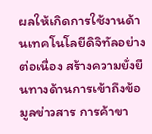ผลให้เกิดการใช้งานด้านเทคโนโลยีดิจิทัลอย่างต่อเนื่อง สร้างความยั่งยืนทางด้านการเข้าถึงข้อมูลข่าวสาร การค้าขา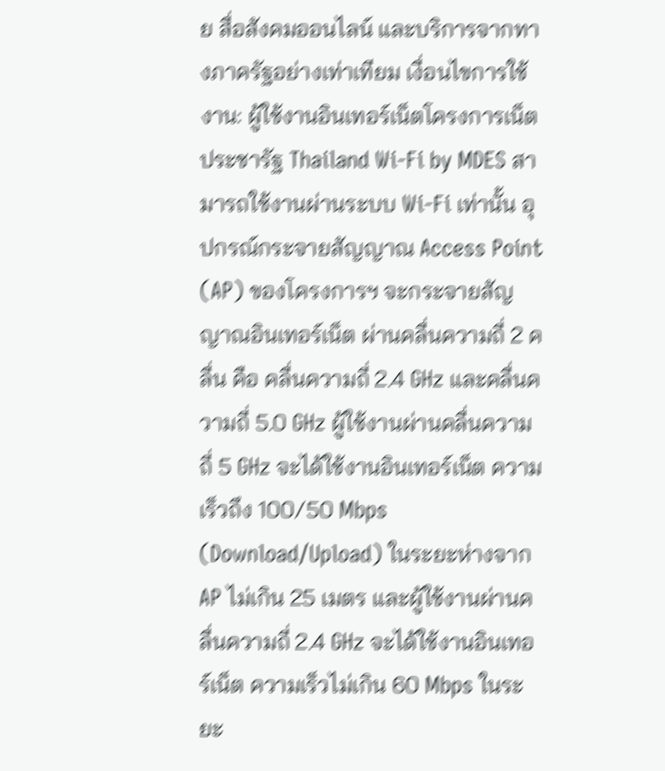ย สื่อสังคมออนไลน์ และบริการจากทางภาครัฐอย่างเท่าเทียม เงื่อนไขการใช้งาน: ผู้ใช้งานอินเทอร์เน็ตโครงการเน็ตประชารัฐ Thailand Wi-Fi by MDES สามารถใช้งานผ่านระบบ Wi-Fi เท่านั้น อุปกรณ์กระจายสัญญาณ Access Point (AP) ของโครงการฯ จะกระจายสัญญาณอินเทอร์เน็ต ผ่านคลื่นความถี่ 2 คลื่น คือ คลื่นความถี่ 2.4 GHz และคลื่นความถี่ 5.0 GHz ผู้ใช้งานผ่านคลื่นความถี่ 5 GHz จะได้ใช้งานอินเทอร์เน็ต ความเร็วถึง 100/50 Mbps (Download/Upload) ในระยะห่างจาก AP ไม่เกิน 25 เมตร และผู้ใช้งานผ่านคลื่นความถี่ 2.4 GHz จะได้ใช้งานอินเทอร์เน็ต ความเร็วไม่เกิน 60 Mbps ในระยะ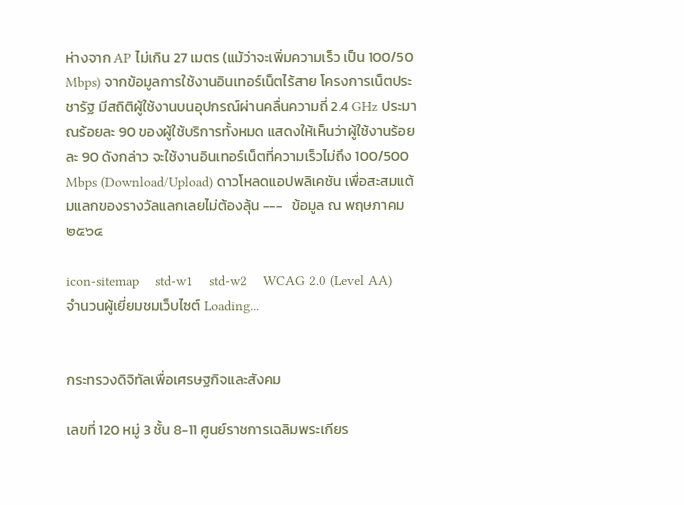ห่างจาก AP ไม่เกิน 27 เมตร (แม้ว่าจะเพิ่มความเร็ว เป็น 100/50 Mbps) จากข้อมูลการใช้งานอินเทอร์เน็ตไร้สาย โครงการเน็ตประชารัฐ มีสถิติผู้ใช้งานบนอุปกรณ์ผ่านคลื่นความถี่ 2.4 GHz ประมาณร้อยละ 90 ของผู้ใช้บริการทั้งหมด แสดงให้เห็นว่าผู้ใช้งานร้อยละ 90 ดังกล่าว จะใช้งานอินเทอร์เน็ตที่ความเร็วไม่ถึง 100/500 Mbps (Download/Upload) ดาวโหลดแอปพลิเคชัน เพื่อสะสมแต้มแลกของรางวัลแลกเลยไม่ต้องลุ้น ---   ข้อมูล ณ พฤษภาคม ๒๕๖๔

icon-sitemap    std-w1    std-w2    WCAG 2.0 (Level AA)
จำนวนผู้เยี่ยมชมเว็บไซต์ Loading...


กระทรวงดิจิทัลเพื่อเศรษฐกิจและสังคม

เลขที่ 120 หมู่ 3 ชั้น 8-11 ศูนย์ราชการเฉลิมพระเกียร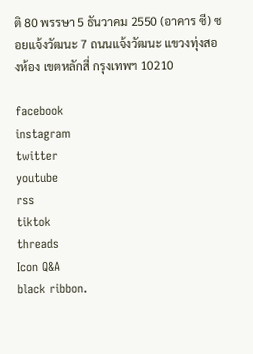ติ 80 พรรษา 5 ธันวาคม 2550 (อาคาร ซี) ซอยแจ้งวัฒนะ 7 ถนนแจ้งวัฒนะ แขวงทุ่งสองห้อง เขตหลักสี่ กรุงเทพฯ 10210

facebook
instagram
twitter
youtube
rss
tiktok
threads
Icon Q&A
black ribbon.